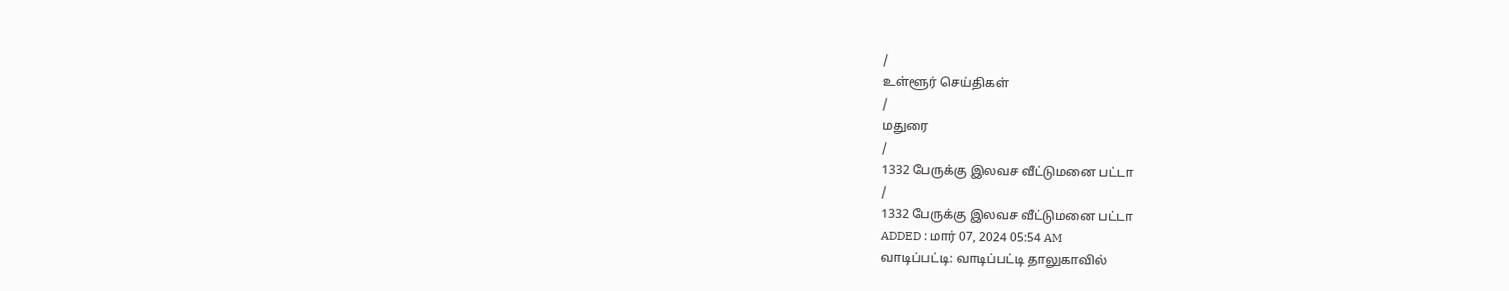/
உள்ளூர் செய்திகள்
/
மதுரை
/
1332 பேருக்கு இலவச வீட்டுமனை பட்டா
/
1332 பேருக்கு இலவச வீட்டுமனை பட்டா
ADDED : மார் 07, 2024 05:54 AM
வாடிப்பட்டி: வாடிப்பட்டி தாலுகாவில்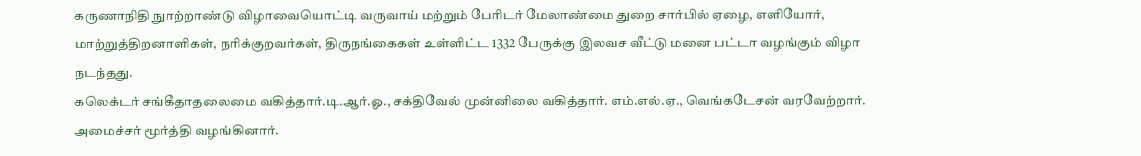கருணாநிதி நுாற்றாண்டு விழாவையொட்டி வருவாய் மற்றும் பேரிடர் மேலாண்மை துறை சார்பில் ஏழை, எளியோர், மாற்றுத்திறனாளிகள், நரிக்குறவர்கள், திருநங்கைகள் உள்ளிட்ட 1332 பேருக்கு இலவச வீட்டு மனை பட்டா வழங்கும் விழா நடந்தது.
கலெக்டர் சங்கீதாதலைமை வகித்தார்.டி.ஆர்.ஓ., சக்திவேல் முன்னிலை வகித்தார். எம்.எல்.ஏ., வெங்கடேசன் வரவேற்றார். அமைச்சர் மூர்த்தி வழங்கினார்.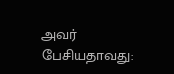அவர் பேசியதாவது: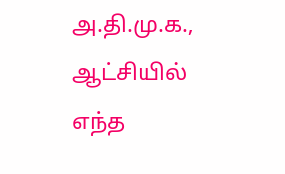அ.தி.மு.க., ஆட்சியில் எந்த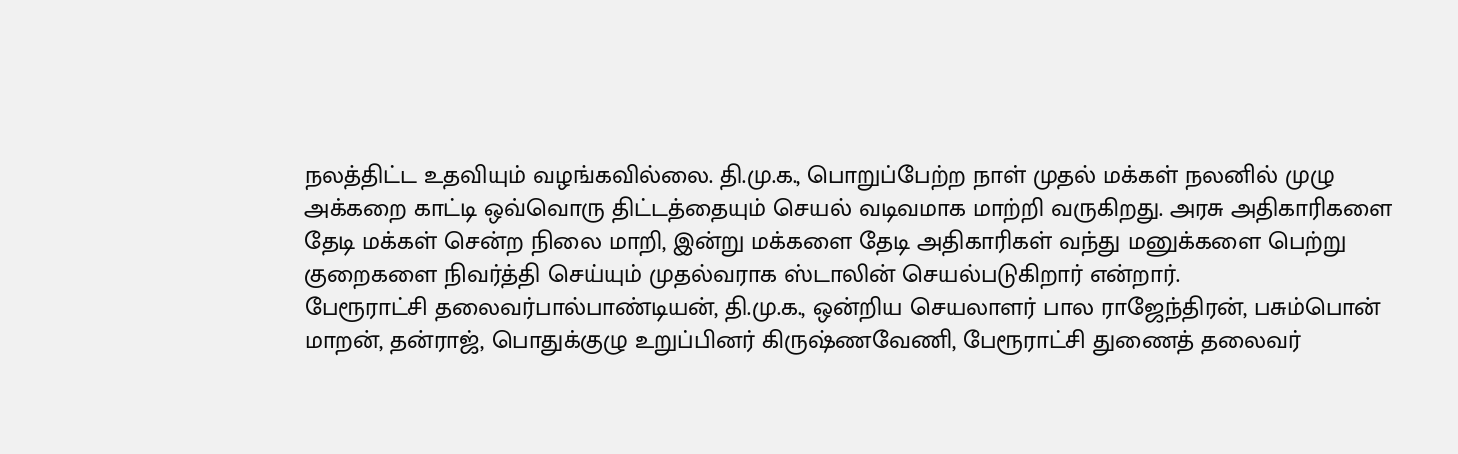நலத்திட்ட உதவியும் வழங்கவில்லை. தி.மு.க., பொறுப்பேற்ற நாள் முதல் மக்கள் நலனில் முழு அக்கறை காட்டி ஒவ்வொரு திட்டத்தையும் செயல் வடிவமாக மாற்றி வருகிறது. அரசு அதிகாரிகளை தேடி மக்கள் சென்ற நிலை மாறி, இன்று மக்களை தேடி அதிகாரிகள் வந்து மனுக்களை பெற்று குறைகளை நிவர்த்தி செய்யும் முதல்வராக ஸ்டாலின் செயல்படுகிறார் என்றார்.
பேரூராட்சி தலைவர்பால்பாண்டியன், தி.மு.க., ஒன்றிய செயலாளர் பால ராஜேந்திரன், பசும்பொன் மாறன், தன்ராஜ், பொதுக்குழு உறுப்பினர் கிருஷ்ணவேணி, பேரூராட்சி துணைத் தலைவர்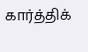கார்த்திக்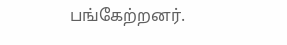பங்கேற்றனர்.